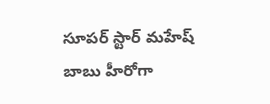సూపర్ స్టార్ మహేష్ బాబు హీరోగా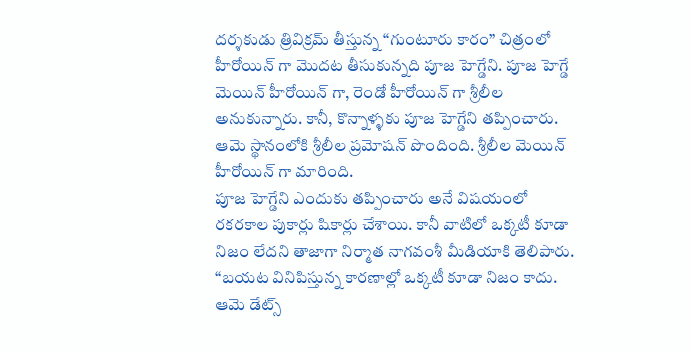దర్శకుడు త్రివిక్రమ్ తీస్తున్న “గుంటూరు కారం” చిత్రంలో హీరోయిన్ గా మొదట తీసుకున్నది పూజ హెగ్డేని. పూజ హెగ్డే మెయిన్ హీరోయిన్ గా, రెండో హీరోయిన్ గా శ్రీలీల అనుకున్నారు. కానీ, కొన్నాళ్ళకు పూజ హెగ్డేని తప్పించారు. ఆమె స్థానంలోకి శ్రీలీల ప్రమోషన్ పొందింది. శ్రీలీల మెయిన్ హీరోయిన్ గా మారింది.
పూజ హెగ్డేని ఎందుకు తప్పించారు అనే విషయంలో రకరకాల పుకార్లు షికార్లు చేశాయి. కానీ వాటిలో ఒక్కటీ కూడా నిజం లేదని తాజాగా నిర్మాత నాగవంశీ మీడియాకి తెలిపారు. “బయట వినిపిస్తున్న కారణాల్లో ఒక్కటీ కూడా నిజం కాదు. ఆమె డేట్స్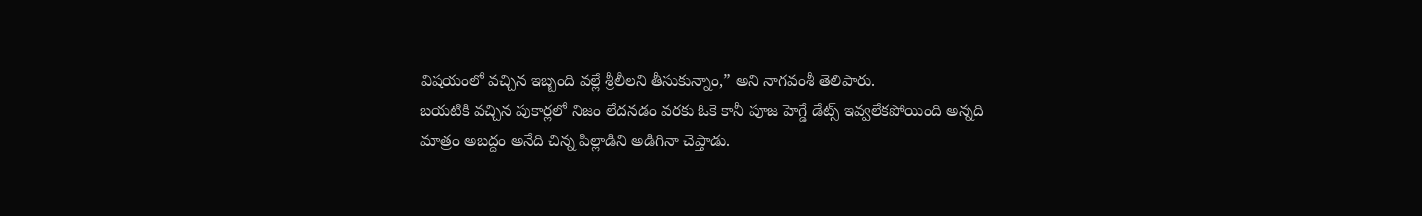విషయంలో వచ్చిన ఇబ్బంది వల్లే శ్రీలీలని తీసుకున్నాం,” అని నాగవంశీ తెలిపారు.
బయటికి వచ్చిన పుకార్లలో నిజం లేదనడం వరకు ఓకె కానీ పూజ హెగ్డే డేట్స్ ఇవ్వలేకపోయింది అన్నది మాత్రం అబద్దం అనేది చిన్న పిల్లాడిని అడిగినా చెప్తాడు.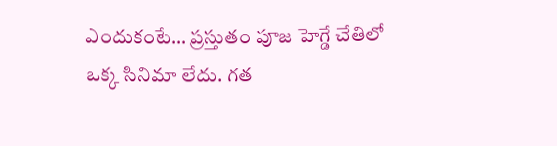ఎందుకంటే… ప్రస్తుతం పూజ హెగ్డే చేతిలో ఒక్క సినిమా లేదు. గత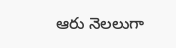ఆరు నెలలుగా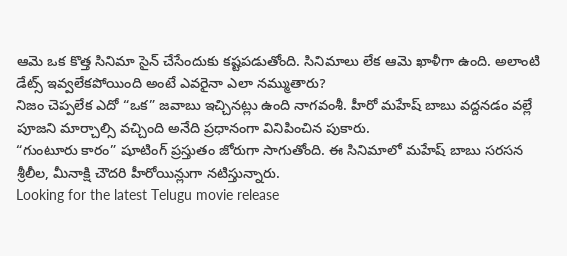ఆమె ఒక కొత్త సినిమా సైన్ చేసేందుకు కష్టపడుతోంది. సినిమాలు లేక ఆమె ఖాళీగా ఉంది. అలాంటి డేట్స్ ఇవ్వలేకపోయింది అంటే ఎవరైనా ఎలా నమ్ముతారు?
నిజం చెప్పలేక ఎదో “ఒక” జవాబు ఇచ్చినట్లు ఉంది నాగవంశీ. హీరో మహేష్ బాబు వద్దనడం వల్లే పూజని మార్చాల్సి వచ్చింది అనేది ప్రధానంగా వినిపించిన పుకారు.
“గుంటూరు కారం” షూటింగ్ ప్రస్తుతం జోరుగా సాగుతోంది. ఈ సినిమాలో మహేష్ బాబు సరసన శ్రీలీల, మీనాక్షి చౌదరి హీరోయిన్లుగా నటిస్తున్నారు.
Looking for the latest Telugu movie release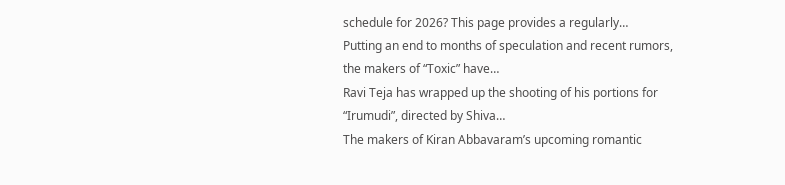schedule for 2026? This page provides a regularly…
Putting an end to months of speculation and recent rumors, the makers of “Toxic” have…
Ravi Teja has wrapped up the shooting of his portions for “Irumudi”, directed by Shiva…
The makers of Kiran Abbavaram’s upcoming romantic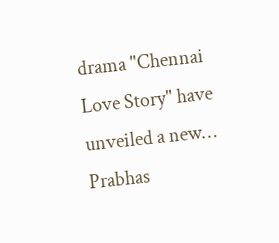drama "Chennai Love Story" have unveiled a new…
Prabhas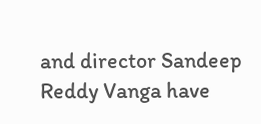and director Sandeep Reddy Vanga have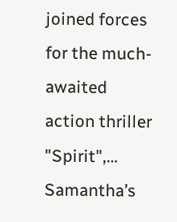joined forces for the much-awaited action thriller "Spirit",…
Samantha’s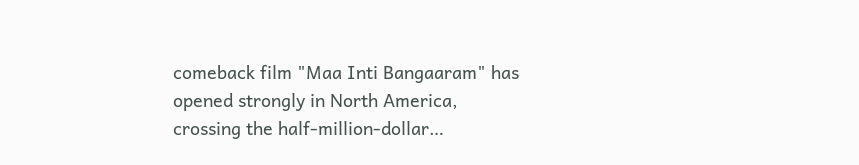comeback film "Maa Inti Bangaaram" has opened strongly in North America, crossing the half-million-dollar…